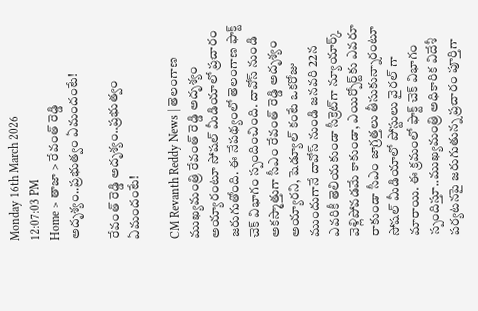Monday 16th March 2026
12:07:03 PM
Home > తాజా > రేవంత్ రెడ్డి అదృశ్యం..ప్రభుత్వం ఏమందంటే!

రేవంత్ రెడ్డి అదృశ్యం..ప్రభుత్వం ఏమందంటే!

CM Revanth Reddy News | తెలంగాణ ముఖ్యమంత్రి రేవంత్ రెడ్డి అదృశ్యం అయ్యారంటూ సోషల్ మీడియాలో ప్రచారం జరుగుతోంది. ఈ నేపథ్యంలో తెలంగాణ ఫాక్ట్ చెక్ విభాగం స్పందించింది. దావోస్ నుండి అకస్మాత్తుగా సీఎం రేవంత్ రెడ్డి అదృశ్యం అయ్యారని, షెడ్యూల్ కంటే ఒకరోజు ముందుగానే దావోస్ నుండి జనవరి 22న ఎవరికీ తెలియకుండా సీక్రెట్‌గా న్యూయార్క్ వెళ్లిపోవడమే కాకుండా, ఎయిర్పోర్ట్‌కు ఎవరూ రాకుండా సీఎం జాగ్రత్తలు తీసుకున్నారంటూ సోషల్ మీడియాలో పోస్టులు వైరల్ గా మారాయి. ఈ క్రమంలో ఫాక్ట్ చెక్ విభాగం స్పందిస్తూ..ముఖ్యమంత్రి అధికారిక విదేశీ పర్యటనపై జరుగుతున్న ప్రచారం పూర్తిగా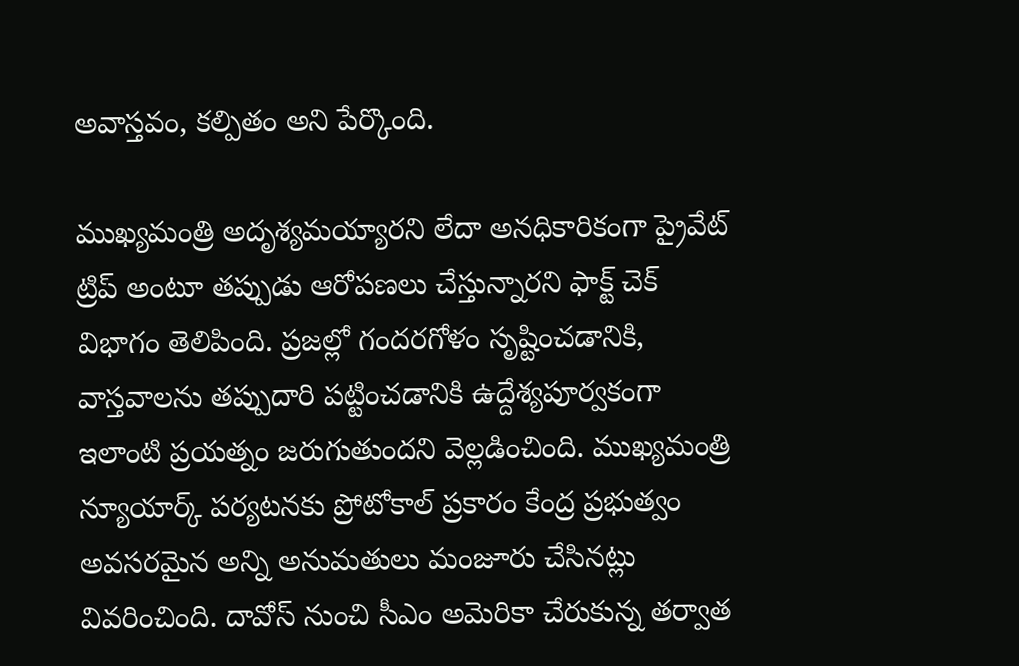అవాస్తవం, కల్పితం అని పేర్కొంది.

ముఖ్యమంత్రి అదృశ్యమయ్యారని లేదా అనధికారికంగా ప్రైవేట్ ట్రిప్ అంటూ తప్పుడు ఆరోపణలు చేస్తున్నారని ఫాక్ట్ చెక్ విభాగం తెలిపింది. ప్రజల్లో గందరగోళం సృష్టించడానికి, వాస్తవాలను తప్పుదారి పట్టించడానికి ఉద్దేశ్యపూర్వకంగా ఇలాంటి ప్రయత్నం జరుగుతుందని వెల్లడించింది. ముఖ్యమంత్రి న్యూయార్క్ పర్యటనకు ప్రోటోకాల్ ప్రకారం కేంద్ర ప్రభుత్వం అవసరమైన అన్ని అనుమతులు మంజూరు చేసినట్లు వివరించింది. దావోస్ నుంచి సీఎం అమెరికా చేరుకున్న తర్వాత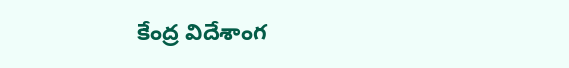కేంద్ర విదేశాంగ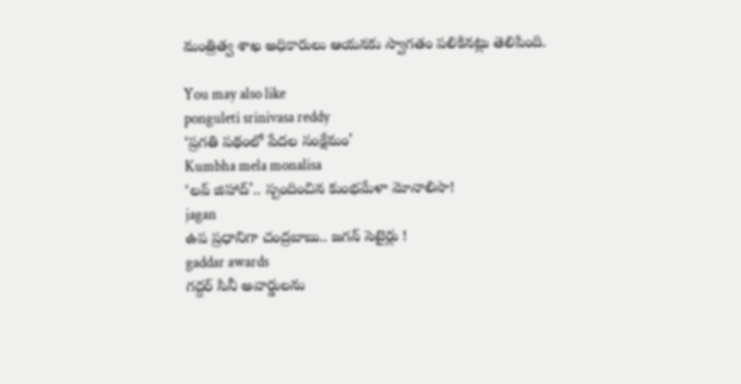మంత్రిత్వ శాఖ అధికారులు ఆయనకు స్వాగతం పలికినట్లు తెలిపింది.

You may also like
ponguleti srinivasa reddy
‘ప్రగతి పథంలో పేదల సంక్షేమం’
Kumbha mela monalisa
‘లవ్ జిహాద్’.. స్పందించిన కుంభమేళా మోనాలిసా!
jagan
ఉప ప్రధానిగా చంద్రబాబు.. జగన్ సెటైర్లు !
gaddar awards
గద్దర్ సినీ అవార్డులను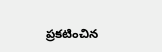ప్రకటించిన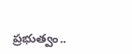ప్రభుత్వం..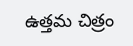ఉత్తమ చిత్రం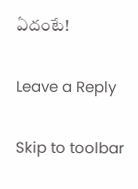ఏదంటే!

Leave a Reply

Skip to toolbar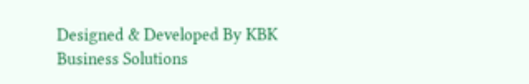Designed & Developed By KBK Business Solutions